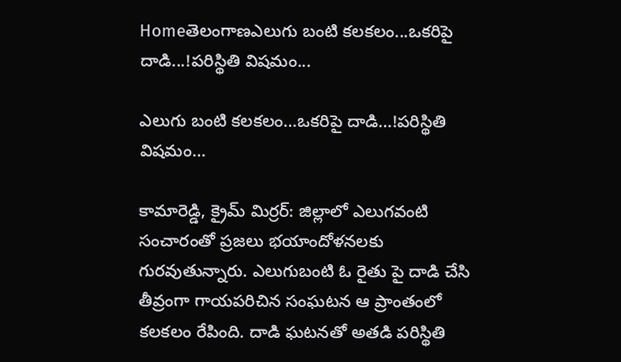Homeతెలంగాణఎలుగు బంటి క‌ల‌క‌లం...ఒక‌రిపై దాడి...!ప‌రిస్థితి విష‌మం...

ఎలుగు బంటి క‌ల‌క‌లం…ఒక‌రిపై దాడి…!ప‌రిస్థితి విష‌మం…

కామారెడ్డి, క్రైమ్ మిర్ర‌ర్: జిల్లాలో ఎలుగ‌వంటి సంచారంతో ప్ర‌జ‌లు భ‌యాందోళ‌న‌ల‌కు గుర‌వుతున్నారు. ఎలుగుబంటి ఓ రైతు పై దాడి చేసి తీవ్రంగా గాయ‌ప‌రిచిన సంఘ‌ట‌న ఆ ప్రాంతంలో క‌ల‌క‌లం రేపింది. దాడి ఘ‌ట‌న‌తో అతడి ప‌రిస్థితి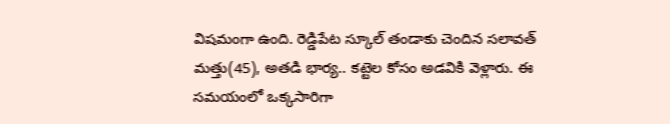విషమంగా ఉంది. రెడ్డిపేట స్కూల్ తండాకు చెందిన సలావత్‌ మత్తు(45), అతడి భార్య.. కట్టెల కోసం అడవికి వెళ్లారు. ఈ సమయంలో ఒక్కసారిగా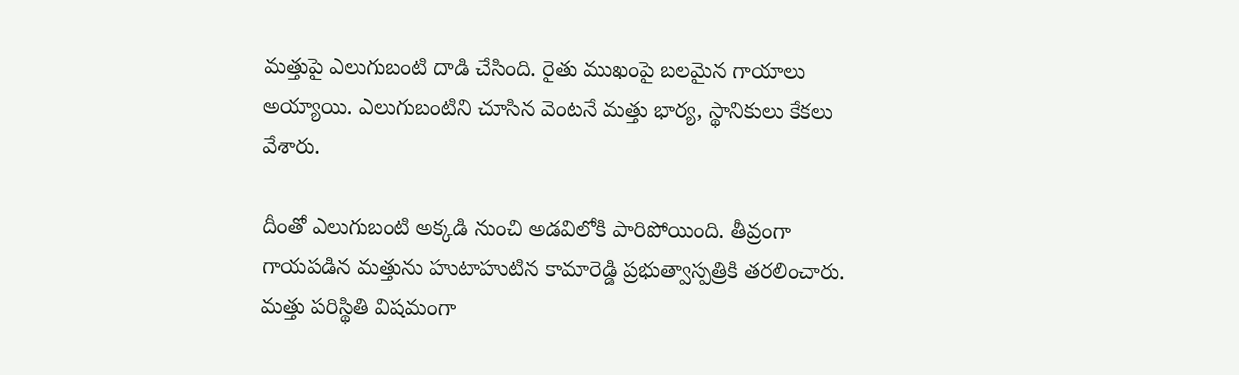మత్తుపై ఎలుగుబంటి దాడి చేసింది. రైతు ముఖంపై బలమైన గాయాలు అయ్యాయి. ఎలుగుబంటిని చూసిన వెంటనే మత్తు భార్య, స్థానికులు కేకలు వేశారు.

దీంతో ఎలుగుబంటి అక్కడి నుంచి అడవిలోకి పారిపోయింది. తీవ్రంగా గాయపడిన మత్తును హుటాహుటిన కామారెడ్డి ప్రభుత్వాస్పత్రికి తరలించారు. మత్తు పరిస్థితి విషమంగా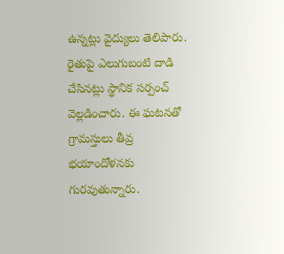ఉన్నట్లు వైద్యులు తెలిపారు. రైతుపై ఎలుగుబంటి దాడి చేసినట్లు స్థానిక సర్పంచ్ వెల్లడించారు. ఈ ఘటనతో గ్రామస్తులు తీవ్ర భయాందోళనకు గురవుతున్నారు.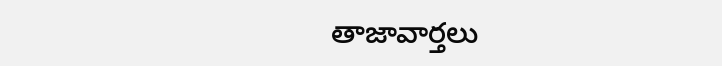తాజావార్తలు